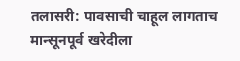तलासरी: पावसाची चाहूल लागताच मान्सूनपूर्व खरेदीला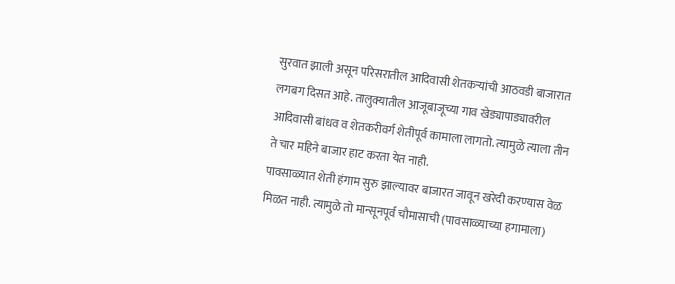सुरवात झाली असून परिसरातील आदिवासी शेतकऱ्यांची आठवडी बाजारात लगबग दिसत आहे. तालुक्यातील आजूबाजूच्या गाव खेड्यापाड्यावरील आदिवासी बांधव व शेतकरीवर्ग शेतीपूर्व कामाला लागतो. त्यामुळे त्याला तीन ते चार महिने बाजार हाट करता येत नाही.
पावसाळ्यात शेती हंगाम सुरु झाल्यावर बाजारत जावून खरेदी करण्यास वेळ मिळत नाही. त्यामुळे तो मान्सूनपूर्व चौमासाची (पावसाळ्याच्या हगामाला)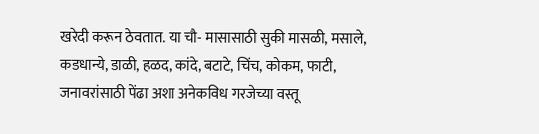खरेदी करून ठेवतात. या चौ- मासासाठी सुकी मासळी, मसाले, कडधान्ये, डाळी, हळद, कांदे, बटाटे, चिंच, कोकम, फाटी, जनावरांसाठी पेंढा अशा अनेकविध गरजेच्या वस्तू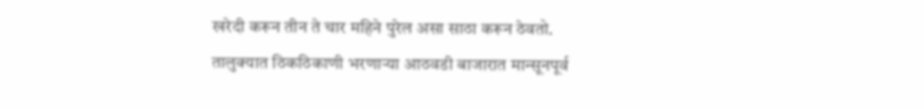खरेदी करून तीन ते चार महिने पुरेल असा साठा करून ठेवतो.
तालुक्यात ठिकठिकाणी भरणाऱ्या आठवडी बाजारात मान्सूनपूर्व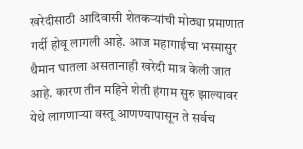खरेदीसाठी आदिवासी शेतकऱ्यांची मोठ्या प्रमाणात गर्दी होवू लागली आहे. आज महागाईचा भस्मासुर थैमान घातला असतानाही खरेदी मात्र केली जात आहे. कारण तीन महिने शेती हंगाम सुरु झाल्यावर येथे लागणाऱ्या वस्तू आणण्यापासून ते सर्वच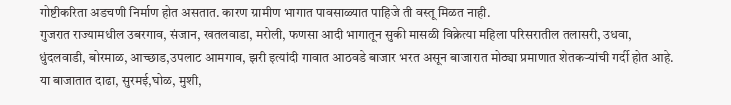गोष्टीकरिता अडचणी निर्माण होत असतात. कारण ग्रामीण भागात पावसाळ्यात पाहिजे ती वस्तू मिळत नाही.
गुजरात राज्यामधील उबरगाव, संजान, खतलवाडा, मरोली, फणसा आदी भागातून सुकी मासळी विक्रेत्या महिला परिसरातील तलासरी, उधवा, धुंदलवाडी, बोरमाळ, आच्छाड,उपलाट आमगाव, झरी इत्यांदी गावात आठवडे बाजार भरत असून बाजारात मोठ्या प्रमाणात शेतकऱ्यांची गर्दी होत आहे.
या बाजातात दाढा, सुरमई,घोळ, मुशी,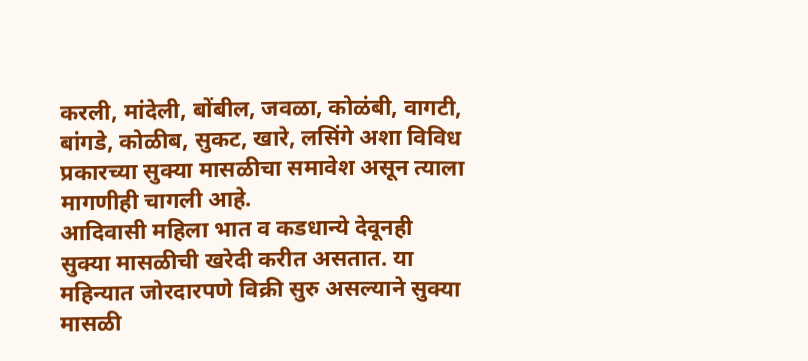करली, मांदेली, बोंबील, जवळा, कोळंबी, वागटी, बांगडे, कोळीब, सुकट, खारे, लसिंगे अशा विविध प्रकारच्या सुक्या मासळीचा समावेश असून त्याला मागणीही चागली आहे.
आदिवासी महिला भात व कडधान्ये देवूनही सुक्या मासळीची खरेदी करीत असतात. या महिन्यात जोरदारपणे विक्री सुरु असल्याने सुक्या मासळी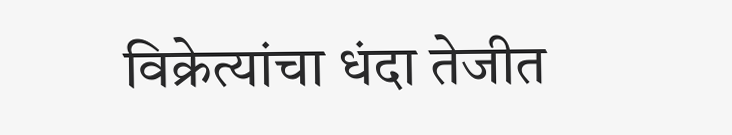विक्रेत्यांचा धंदा तेजीत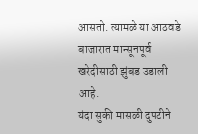आसतो. त्यामळे या आठवडे बाजारात मान्सूनपूर्व खरेदीसाठी झुंबड उडाली आहे.
यंदा सुकी मासळी दुपटीने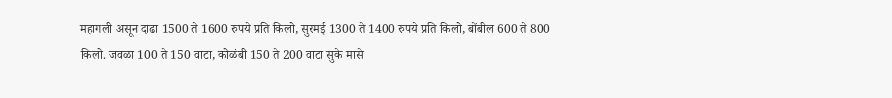महागली असून दाढा 1500 ते 1600 रुपये प्रति किलो, सुरमई 1300 ते 1400 रुपये प्रति किलो, बोंबील 600 ते 800 किलो. जवळा 100 ते 150 वाटा, कोळंबी 150 ते 200 वाटा सुके मासे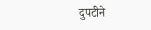दुपटीने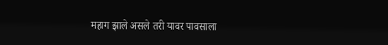महाग झाले असले तरी यावर पावसाला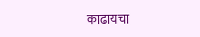काढायचा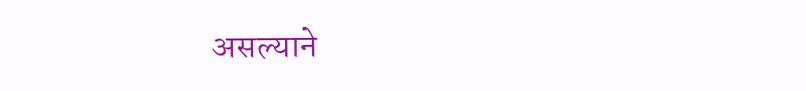असल्याने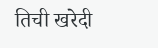तिची खरेदी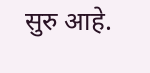सुरु आहे.